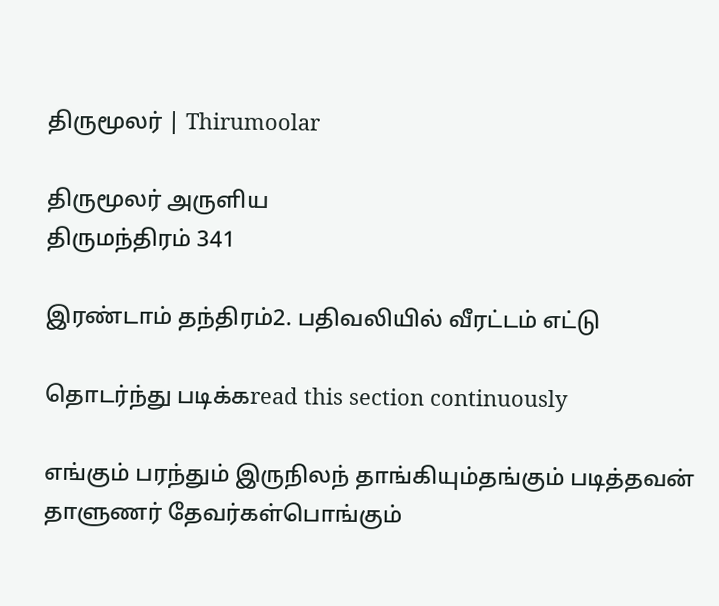திருமூலர் | Thirumoolar

திருமூலர் அருளிய
திருமந்திரம் 341

இரண்டாம் தந்திரம்2. பதிவலியில் வீரட்டம் எட்டு

தொடர்ந்து படிக்கread this section continuously

எங்கும் பரந்தும் இருநிலந் தாங்கியும்தங்கும் படித்தவன் தாளுணர் தேவர்கள்பொங்கும்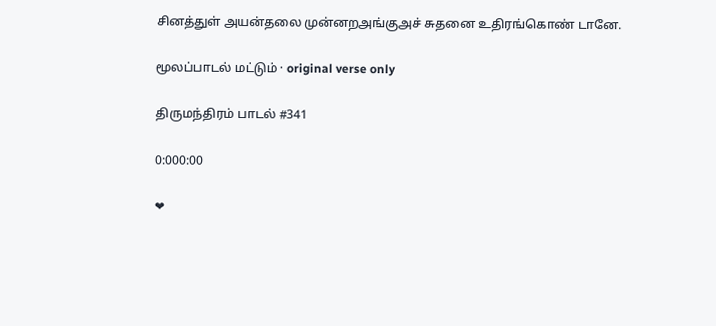சினத்துள் அயன்தலை முன்னறஅங்குஅச் சுதனை உதிரங்கொண் டானே.

மூலப்பாடல் மட்டும் · original verse only

திருமந்திரம் பாடல் #341

0:000:00

❤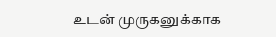உடன் முருகனுக்காக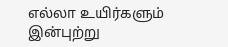எல்லா உயிர்களும் இன்புற்று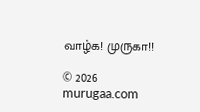வாழ்க! முருகா!!

© 2026 murugaa.com